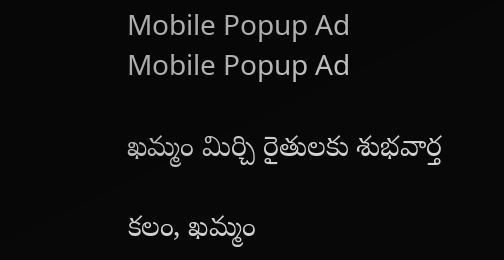Mobile Popup Ad
Mobile Popup Ad

ఖమ్మం మిర్చి రైతులకు శుభవార్త

కలం, ఖమ్మం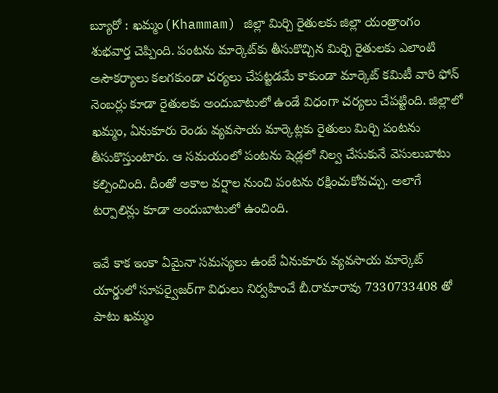బ్యూరో : ఖమ్మం(Khammam) జిల్లా మిర్చి రైతులకు జిల్లా యంత్రాంగం శుభవార్త చెప్పింది. పంటను మార్కెట్‌కు తీసుకొచ్చిన మిర్చి రైతులకు ఎలాంటి అసౌకర్యాలు కలగకుండా చర్యలు చేపట్టడమే కాకుండా మార్కెట్ కమిటీ వారి ఫోన్ నెంబర్లు కూడా రైతులకు అందుబాటులో ఉండే విధంగా చర్యలు చేపట్టింది. జిల్లాలో ఖమ్మం, ఏనుకూరు రెండు వ్యవసాయ మార్కెట్లకు రైతులు మిర్చి పంటను తీసుకొస్తుంటారు. ఆ సమయంలో పంటను షెడ్లలో నిల్వ చేసుకునే వెసులుబాటు కల్పించింది. దీంతో అకాల వర్షాల నుంచి పంటను రక్షించుకోవచ్చు. అలాగే టర్పాలిన్లు కూడా అందుబాటులో ఉంచింది.

ఇవే కాక ఇంకా ఏమైనా సమస్యలు ఉంటే ఏనుకూరు వ్యవసాయ మార్కెట్ యార్డులో సూపర్వైజర్‌గా విధులు నిర్వహించే బీ.రామారావు 7330733408 తో పాటు ఖమ్మం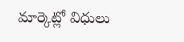మార్కెట్లో విధులు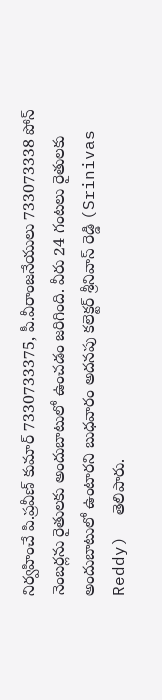నిర్వహించే పి.ప్రవీణ్ కుమార్ 7330733375, పీ.వీరాంజనేయులు 733073338 పోన్ నెంబర్లను రైతులకు అందుబాటులో ఉంచడం జరిగింది. వీరు 24 గంటలు రైతులకు అందుబాటులో ఉంటారని బుధవారం అదనపు కలెక్టర్ శ్రీనివాస్ రెడ్డి (Srinivas Reddy)  తెలిపారు.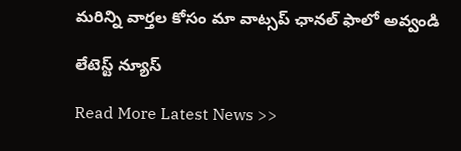మ‌రిన్ని వార్త‌ల కోసం మా వాట్స‌ప్ ఛాన‌ల్ ఫాలో అవ్వండి

లేటెస్ట్ న్యూస్‌

Read More Latest News >>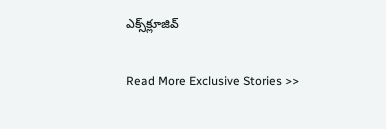ఎక్స్‌క్లూజివ్‌

Read More Exclusive Stories >>